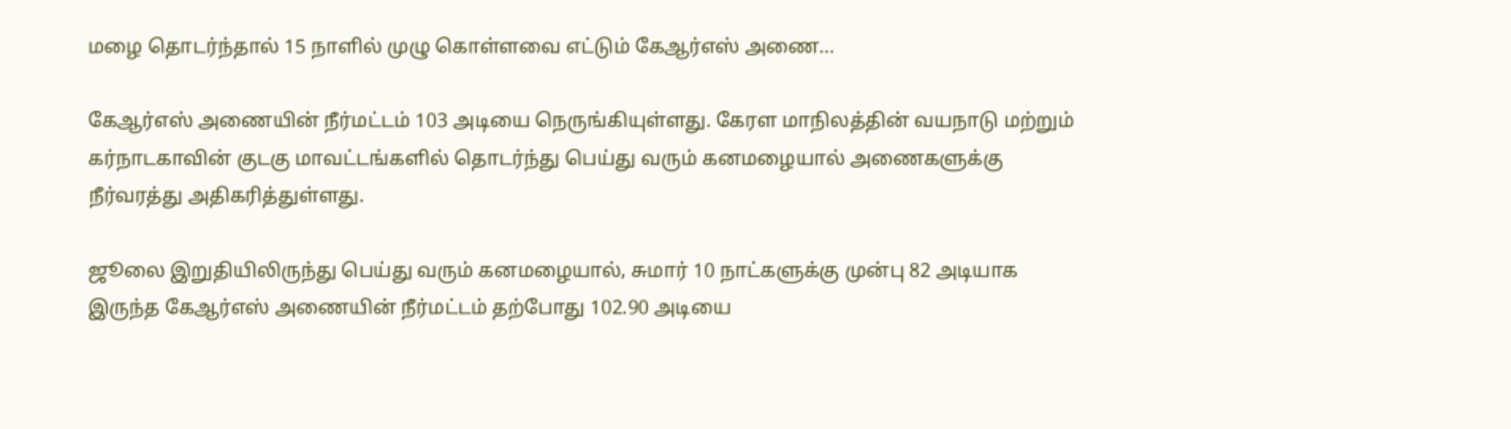மழை தொடர்ந்தால் 15 நாளில் முழு கொள்ளவை எட்டும் கேஆர்எஸ் அணை…

கேஆர்எஸ் அணையின் நீர்மட்டம் 103 அடியை நெருங்கியுள்ளது. கேரள மாநிலத்தின் வயநாடு மற்றும் கர்நாடகாவின் குடகு மாவட்டங்களில் தொடர்ந்து பெய்து வரும் கனமழையால் அணைகளுக்கு நீர்வரத்து அதிகரித்துள்ளது.

ஜூலை இறுதியிலிருந்து பெய்து வரும் கனமழையால், சுமார் 10 நாட்களுக்கு முன்பு 82 அடியாக இருந்த கேஆர்எஸ் அணையின் நீர்மட்டம் தற்போது 102.90 அடியை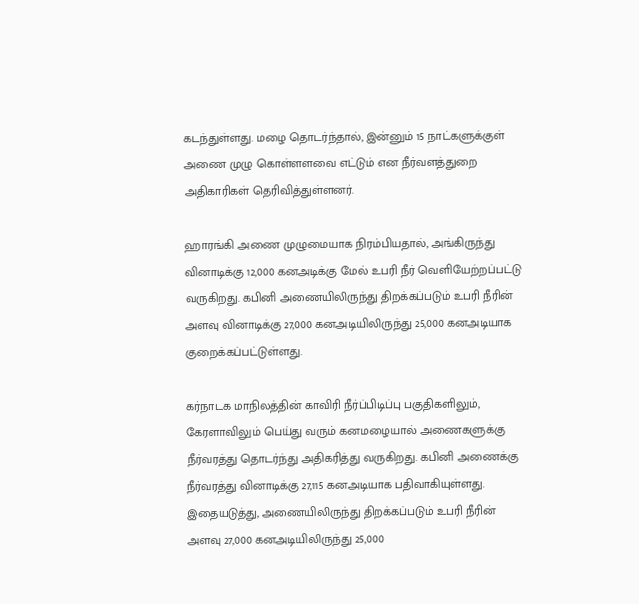கடந்துள்ளது. மழை தொடர்ந்தால், இன்னும் 15 நாட்களுக்குள் அணை முழு கொள்ளளவை எட்டும் என நீர்வளத்துறை அதிகாரிகள் தெரிவித்துள்ளனர்.

ஹாரங்கி அணை முழுமையாக நிரம்பியதால், அங்கிருந்து வினாடிக்கு 12,000 கனஅடிக்கு மேல் உபரி நீர் வெளியேற்றப்பட்டு வருகிறது. கபினி அணையிலிருந்து திறக்கப்படும் உபரி நீரின் அளவு வினாடிக்கு 27,000 கனஅடியிலிருந்து 25,000 கனஅடியாக குறைக்கப்பட்டுள்ளது.

கர்நாடக மாநிலத்தின் காவிரி நீர்ப்பிடிப்பு பகுதிகளிலும், கேரளாவிலும் பெய்து வரும் கனமழையால் அணைகளுக்கு நீர்வரத்து தொடர்ந்து அதிகரித்து வருகிறது. கபினி அணைக்கு நீர்வரத்து வினாடிக்கு 27,115 கனஅடியாக பதிவாகியுள்ளது. இதையடுத்து, அணையிலிருந்து திறக்கப்படும் உபரி நீரின் அளவு 27,000 கனஅடியிலிருந்து 25,000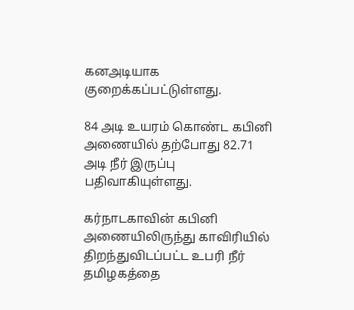கனஅடியாக குறைக்கப்பட்டுள்ளது.

84 அடி உயரம் கொண்ட கபினி அணையில் தற்போது 82.71 அடி நீர் இருப்பு பதிவாகியுள்ளது.

கர்நாடகாவின் கபினி அணையிலிருந்து காவிரியில் திறந்துவிடப்பட்ட உபரி நீர் தமிழகத்தை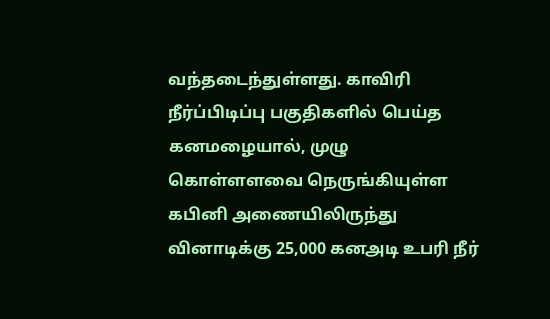வந்தடைந்துள்ளது. காவிரி நீர்ப்பிடிப்பு பகுதிகளில் பெய்த கனமழையால், முழு கொள்ளளவை நெருங்கியுள்ள கபினி அணையிலிருந்து வினாடிக்கு 25,000 கனஅடி உபரி நீர்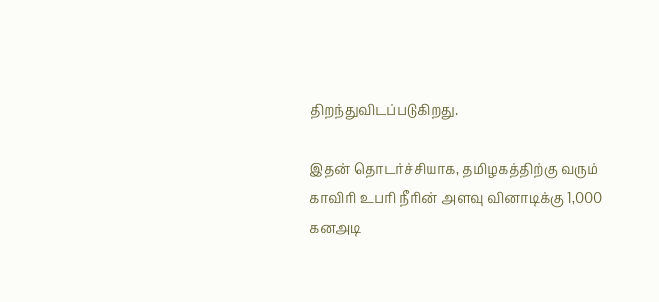திறந்துவிடப்படுகிறது.

இதன் தொடர்ச்சியாக, தமிழகத்திற்கு வரும் காவிரி உபரி நீரின் அளவு வினாடிக்கு 1,000 கனஅடி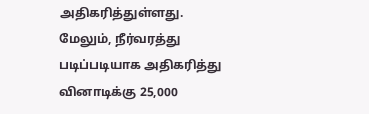அதிகரித்துள்ளது. மேலும், நீர்வரத்து படிப்படியாக அதிகரித்து வினாடிக்கு 25,000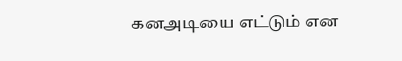கனஅடியை எட்டும் என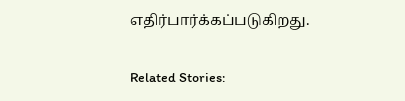எதிர்பார்க்கப்படுகிறது.

Related Stories: